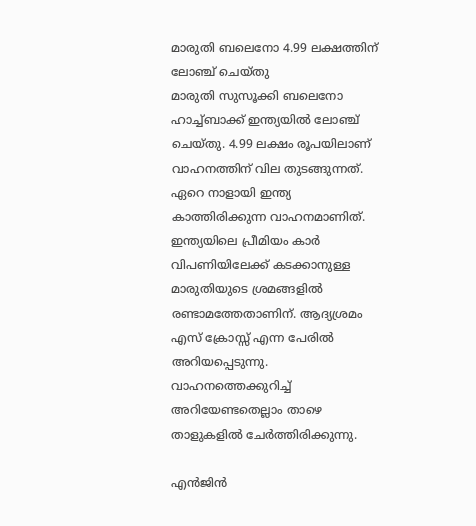മാരുതി ബലെനോ 4.99 ലക്ഷത്തിന് ലോഞ്ച് ചെയ്തു
മാരുതി സുസൂക്കി ബലെനോ ഹാച്ച്ബാക്ക് ഇന്ത്യയിൽ ലോഞ്ച് ചെയ്തു. 4.99 ലക്ഷം രൂപയിലാണ് വാഹനത്തിന് വില തുടങ്ങുന്നത്. ഏറെ നാളായി ഇന്ത്യ കാത്തിരിക്കുന്ന വാഹനമാണിത്.
ഇന്ത്യയിലെ പ്രീമിയം കാർ വിപണിയിലേക്ക് കടക്കാനുള്ള മാരുതിയുടെ ശ്രമങ്ങളിൽ രണ്ടാമത്തേതാണിന്. ആദ്യശ്രമം എസ് ക്രോസ്സ് എന്ന പേരിൽ അറിയപ്പെടുന്നു. വാഹനത്തെക്കുറിച്ച് അറിയേണ്ടതെല്ലാം താഴെ താളുകളിൽ ചേർത്തിരിക്കുന്നു.

എൻജിൻ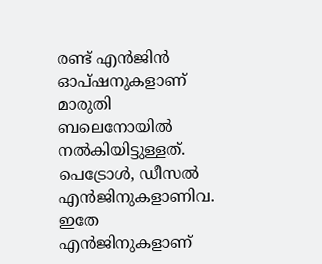രണ്ട് എൻജിൻ ഓപ്ഷനുകളാണ് മാരുതി ബലെനോയിൽ നൽകിയിട്ടുള്ളത്. പെട്രോൾ, ഡീസൽ എൻജിനുകളാണിവ. ഇതേ എൻജിനുകളാണ്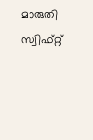മാരുതി സ്വിഫ്റ്റ്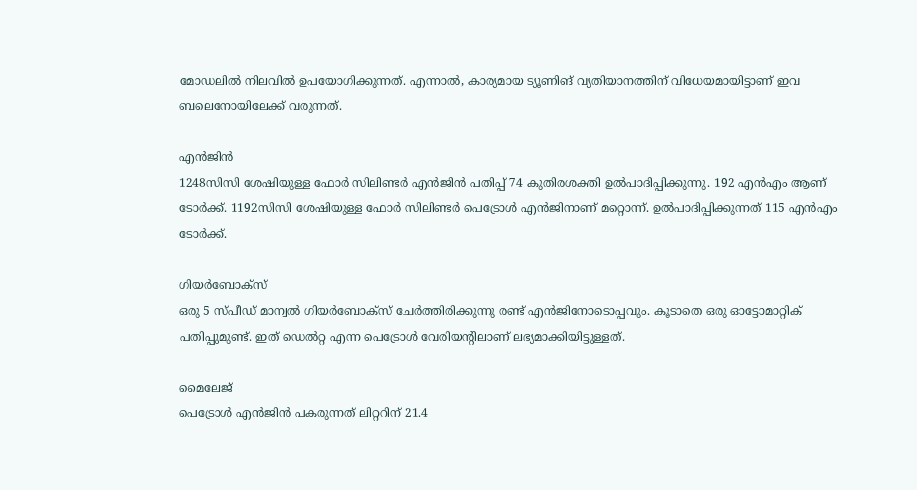മോഡലിൽ നിലവിൽ ഉപയോഗിക്കുന്നത്. എന്നാൽ, കാര്യമായ ട്യൂണിങ് വ്യതിയാനത്തിന് വിധേയമായിട്ടാണ് ഇവ ബലെനോയിലേക്ക് വരുന്നത്.

എൻജിൻ
1248സിസി ശേഷിയുള്ള ഫോർ സിലിണ്ടർ എൻജിൻ പതിപ്പ് 74 കുതിരശക്തി ഉൽപാദിപ്പിക്കുന്നു. 192 എൻഎം ആണ് ടോർക്ക്. 1192സിസി ശേഷിയുള്ള ഫോർ സിലിണ്ടർ പെട്രോൾ എൻജിനാണ് മറ്റൊന്ന്. ഉൽപാദിപ്പിക്കുന്നത് 115 എൻഎം ടോർക്ക്.

ഗിയർബോക്സ്
ഒരു 5 സ്പീഡ് മാന്വൽ ഗിയർബോക്സ് ചേർത്തിരിക്കുന്നു രണ്ട് എൻജിനോടൊപ്പവും. കൂടാതെ ഒരു ഓട്ടോമാറ്റിക് പതിപ്പുമുണ്ട്. ഇത് ഡെൽറ്റ എന്ന പെട്രോൾ വേരിയന്റിലാണ് ലഭ്യമാക്കിയിട്ടുള്ളത്.

മൈലേജ്
പെട്രോൾ എൻജിൻ പകരുന്നത് ലിറ്ററിന് 21.4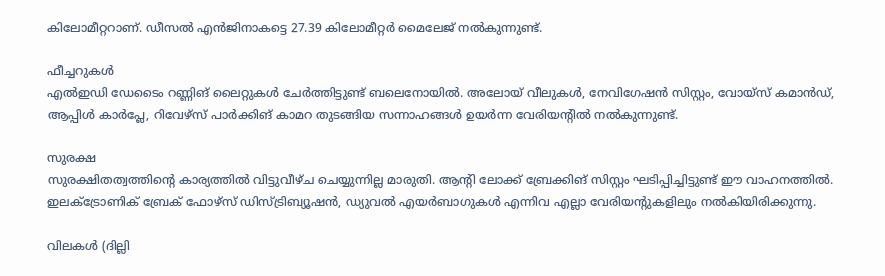കിലോമീറ്ററാണ്. ഡീസൽ എൻജിനാകട്ടെ 27.39 കിലോമീറ്റർ മൈലേജ് നൽകുന്നുണ്ട്.

ഫീച്ചറുകൾ
എൽഇഡി ഡേടൈം റണ്ണിങ് ലൈറ്റുകൾ ചേർത്തിട്ടുണ്ട് ബലെനോയിൽ. അലോയ് വീലുകൾ, നേവിഗേഷൻ സിസ്റ്റം, വോയ്സ് കമാൻഡ്, ആപ്പിൾ കാർപ്ലേ, റിവേഴ്സ് പാർക്കിങ് കാമറ തുടങ്ങിയ സന്നാഹങ്ങൾ ഉയർന്ന വേരിയന്റിൽ നൽകുന്നുണ്ട്.

സുരക്ഷ
സുരക്ഷിതത്വത്തിന്റെ കാര്യത്തിൽ വിട്ടുവീഴ്ച ചെയ്യുന്നില്ല മാരുതി. ആന്റി ലോക്ക് ബ്രേക്കിങ് സിസ്റ്റം ഘടിപ്പിച്ചിട്ടുണ്ട് ഈ വാഹനത്തിൽ. ഇലക്ട്രോണിക് ബ്രേക് ഫോഴ്സ് ഡിസ്ട്രിബ്യൂഷൻ, ഡ്യുവൽ എയർബാഗുകൾ എന്നിവ എല്ലാ വേരിയന്റുകളിലും നൽകിയിരിക്കുന്നു.

വിലകൾ (ദില്ലി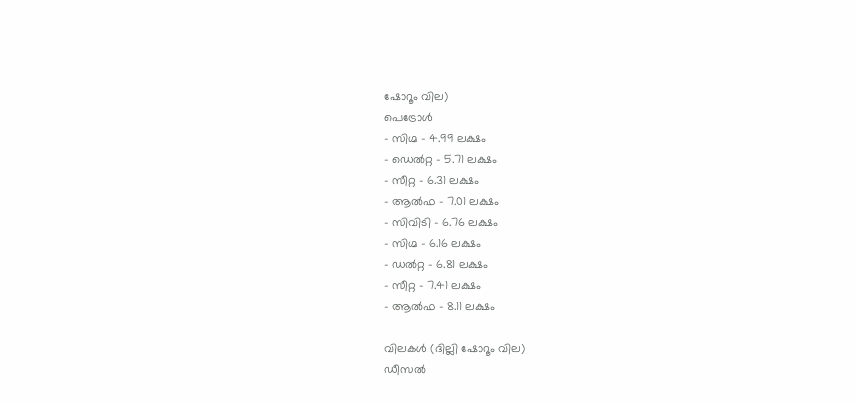ഷോറൂം വില)
പെട്രോൾ
- സിഗ്മ - 4.99 ലക്ഷം
- ഡെൽറ്റ - 5.71 ലക്ഷം
- സീറ്റ - 6.31 ലക്ഷം
- ആൽഫ - 7.01 ലക്ഷം
- സിവിടി - 6.76 ലക്ഷം
- സിഗ്മ - 6.16 ലക്ഷം
- ഡൽറ്റ - 6.81 ലക്ഷം
- സീറ്റ - 7.41 ലക്ഷം
- ആൽഫ - 8.11 ലക്ഷം

വിലകൾ (ദില്ലി ഷോറൂം വില)
ഡീസൽ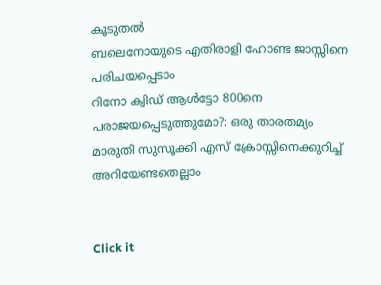കൂടുതൽ
ബലെനോയുടെ എതിരാളി ഹോണ്ട ജാസ്സിനെ പരിചയപ്പെടാം
റിനോ ക്വിഡ് ആൾട്ടോ 800നെ പരാജയപ്പെടുത്തുമോ?: ഒരു താരതമ്യം
മാരുതി സുസൂക്കി എസ് ക്രോസ്സിനെക്കുറിച്ച് അറിയേണ്ടതെല്ലാം


Click it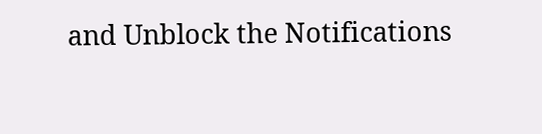and Unblock the Notifications